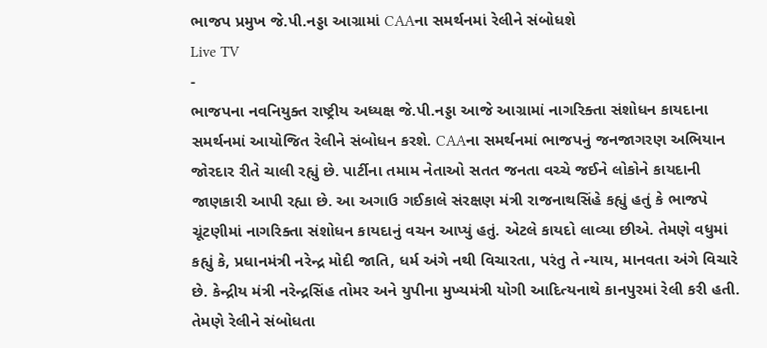ભાજપ પ્રમુખ જે.પી.નડ્ડા આગ્રામાં CAAના સમર્થનમાં રેલીને સંબોધશે
Live TV
-
ભાજપના નવનિયુક્ત રાષ્ટ્રીય અધ્યક્ષ જે.પી.નડ્ડા આજે આગ્રામાં નાગરિક્તા સંશોધન કાયદાના સમર્થનમાં આયોજિત રેલીને સંબોધન કરશે. CAAના સમર્થનમાં ભાજપનું જનજાગરણ અભિયાન જોરદાર રીતે ચાલી રહ્યું છે. પાર્ટીના તમામ નેતાઓ સતત જનતા વચ્ચે જઈને લોકોને કાયદાની જાણકારી આપી રહ્યા છે. આ અગાઉ ગઈકાલે સંરક્ષણ મંત્રી રાજનાથસિંહે કહ્યું હતું કે ભાજપે ચૂંટણીમાં નાગરિક્તા સંશોધન કાયદાનું વચન આપ્યું હતું. એટલે કાયદો લાવ્યા છીએ. તેમણે વધુમાં કહ્યું કે, પ્રધાનમંત્રી નરેન્દ્ર મોદી જાતિ, ધર્મ અંગે નથી વિચારતા, પરંતુ તે ન્યાય, માનવતા અંગે વિચારે છે. કેન્દ્રીય મંત્રી નરેન્દ્રસિંહ તોમર અને યુપીના મુખ્યમંત્રી યોગી આદિત્યનાથે કાનપુરમાં રેલી કરી હતી. તેમણે રેલીને સંબોધતા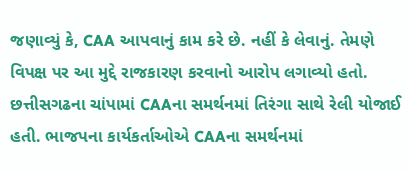જણાવ્યું કે, CAA આપવાનું કામ કરે છે. નહીં કે લેવાનું. તેમણે વિપક્ષ પર આ મુદ્દે રાજકારણ કરવાનો આરોપ લગાવ્યો હતો. છત્તીસગઢના ચાંપામાં CAAના સમર્થનમાં તિરંગા સાથે રેલી યોજાઈ હતી. ભાજપના કાર્યકર્તાઓએ CAAના સમર્થનમાં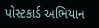પોસ્ટકાર્ડ અભિયાન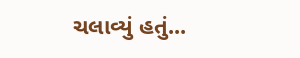ચલાવ્યું હતું...